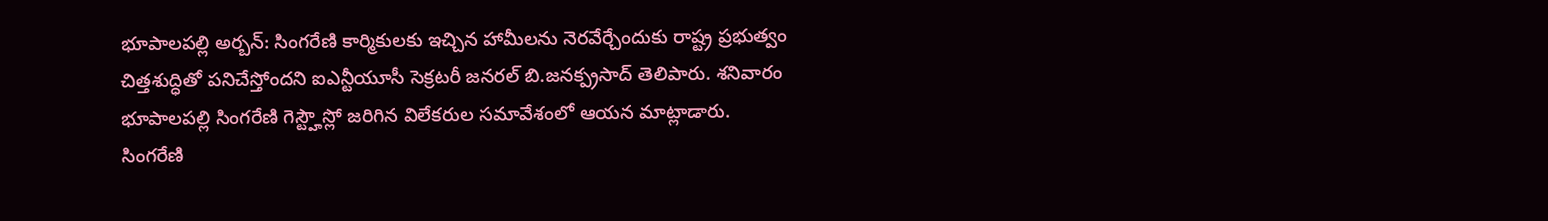భూపాలపల్లి అర్బన్: సింగరేణి కార్మికులకు ఇచ్చిన హామీలను నెరవేర్చేందుకు రాష్ట్ర ప్రభుత్వం చిత్తశుద్ధితో పనిచేస్తోందని ఐఎన్టీయూసీ సెక్రటరీ జనరల్ బి.జనక్ప్రసాద్ తెలిపారు. శనివారం భూపాలపల్లి సింగరేణి గెస్ట్హౌస్లో జరిగిన విలేకరుల సమావేశంలో ఆయన మాట్లాడారు. సింగరేణి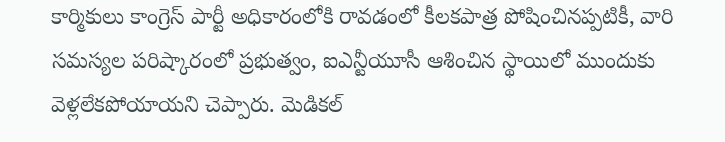కార్మికులు కాంగ్రెస్ పార్టీ అధికారంలోకి రావడంలో కీలకపాత్ర పోషించినప్పటికీ, వారి సమస్యల పరిష్కారంలో ప్రభుత్వం, ఐఎన్టీయూసీ ఆశించిన స్థాయిలో ముందుకు వెళ్లలేకపోయాయని చెప్పారు. మెడికల్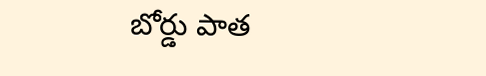బోర్డు పాత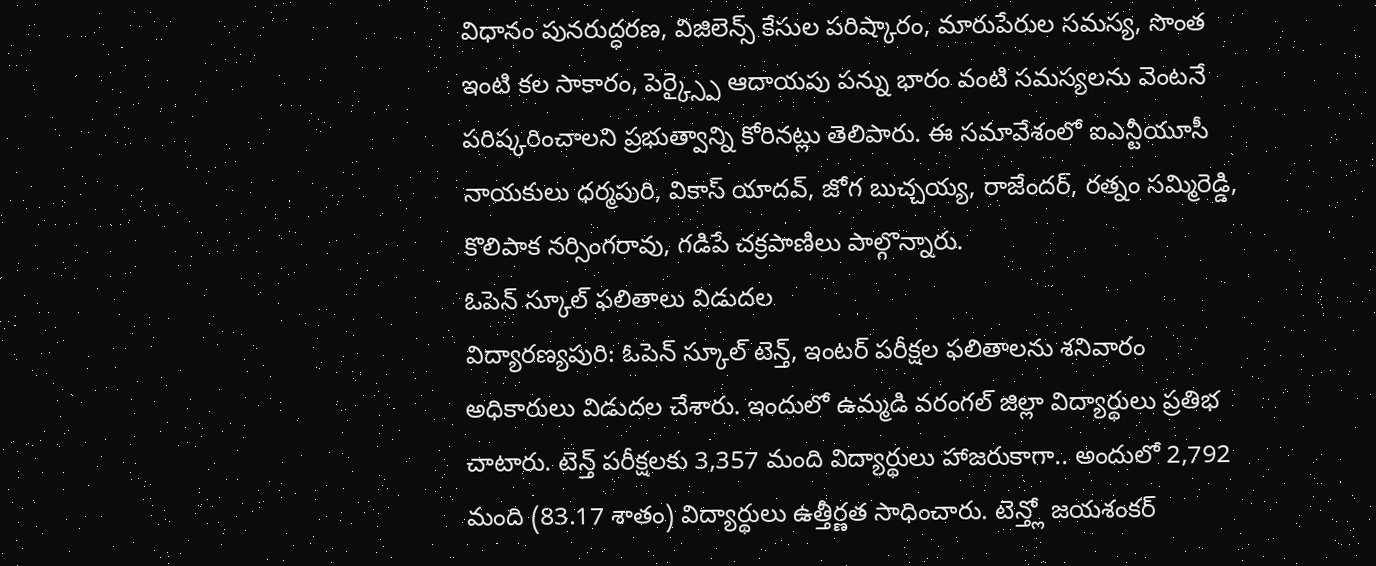విధానం పునరుద్ధరణ, విజిలెన్స్ కేసుల పరిష్కారం, మారుపేరుల సమస్య, సొంత ఇంటి కల సాకారం, పెర్క్స్పై ఆదాయపు పన్ను భారం వంటి సమస్యలను వెంటనే పరిష్కరించాలని ప్రభుత్వాన్ని కోరినట్లు తెలిపారు. ఈ సమావేశంలో ఐఎన్టీయూసీ నాయకులు ధర్మపురి, వికాస్ యాదవ్, జోగ బుచ్చయ్య, రాజేందర్, రత్నం సమ్మిరెడ్డి, కొలిపాక నర్సింగరావు, గడిపే చక్రపాణిలు పాల్గొన్నారు.
ఓపెన్ స్కూల్ ఫలితాలు విడుదల
విద్యారణ్యపురి: ఓపెన్ స్కూల్ టెన్త్, ఇంటర్ పరీక్షల ఫలితాలను శనివారం అధికారులు విడుదల చేశారు. ఇందులో ఉమ్మడి వరంగల్ జిల్లా విద్యార్థులు ప్రతిభ చాటారు. టెన్త్ పరీక్షలకు 3,357 మంది విద్యార్థులు హాజరుకాగా.. అందులో 2,792 మంది (83.17 శాతం) విద్యార్థులు ఉత్తీర్ణత సాధించారు. టెన్త్లో జయశంకర్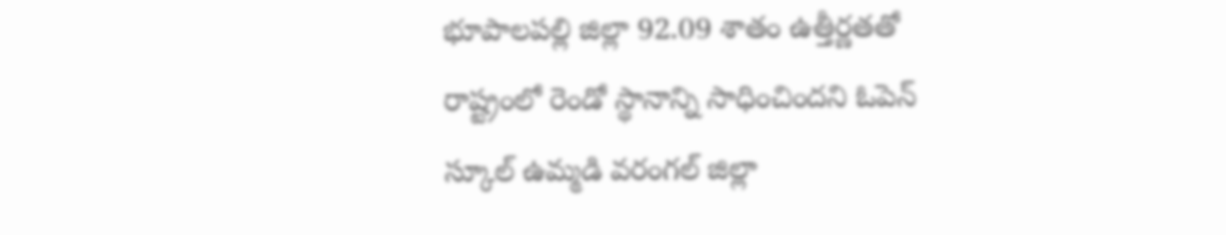భూపాలపల్లి జిల్లా 92.09 శాతం ఉత్తీర్ణతతో రాష్ట్రంలో రెండో స్థానాన్ని సాధించిందని ఓపెన్ స్కూల్ ఉమ్మడి వరంగల్ జిల్లా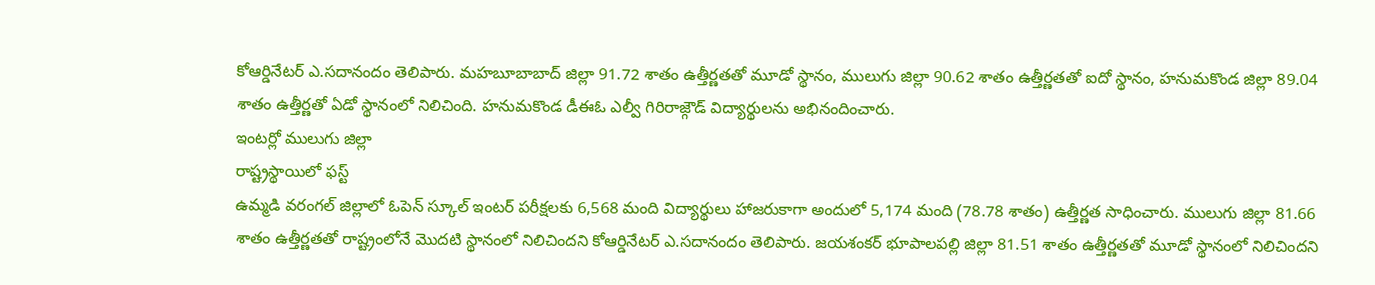కోఆర్డినేటర్ ఎ.సదానందం తెలిపారు. మహబూబాబాద్ జిల్లా 91.72 శాతం ఉత్తీర్ణతతో మూడో స్థానం, ములుగు జిల్లా 90.62 శాతం ఉత్తీర్ణతతో ఐదో స్థానం, హనుమకొండ జిల్లా 89.04 శాతం ఉత్తీర్ణతో ఏడో స్థానంలో నిలిచింది. హనుమకొండ డీఈఓ ఎల్వీ గిరిరాజ్గౌడ్ విద్యార్థులను అభినందించారు.
ఇంటర్లో ములుగు జిల్లా
రాష్ట్రస్థాయిలో ఫస్ట్
ఉమ్మడి వరంగల్ జిల్లాలో ఓపెన్ స్కూల్ ఇంటర్ పరీక్షలకు 6,568 మంది విద్యార్థులు హాజరుకాగా అందులో 5,174 మంది (78.78 శాతం) ఉత్తీర్ణత సాధించారు. ములుగు జిల్లా 81.66 శాతం ఉత్తీర్ణతతో రాష్ట్రంలోనే మొదటి స్థానంలో నిలిచిందని కోఆర్డినేటర్ ఎ.సదానందం తెలిపారు. జయశంకర్ భూపాలపల్లి జిల్లా 81.51 శాతం ఉత్తీర్ణతతో మూడో స్థానంలో నిలిచిందని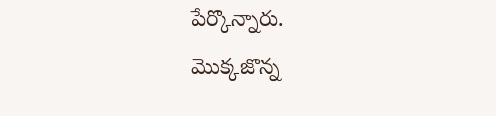పేర్కొన్నారు.
మొక్కజొన్న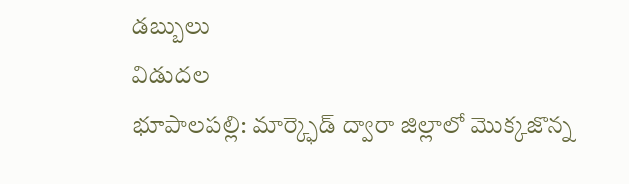డబ్బులు
విడుదల
భూపాలపల్లి: మార్క్ఫెడ్ ద్వారా జిల్లాలో మొక్కజొన్న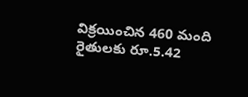విక్రయించిన 460 మంది రైతులకు రూ.5.42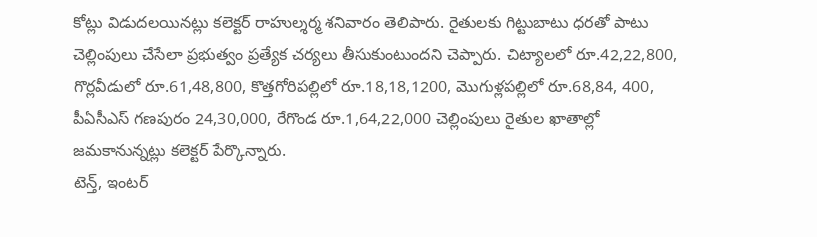కోట్లు విడుదలయినట్లు కలెక్టర్ రాహుల్శర్మ శనివారం తెలిపారు. రైతులకు గిట్టుబాటు ధరతో పాటు చెల్లింపులు చేసేలా ప్రభుత్వం ప్రత్యేక చర్యలు తీసుకుంటుందని చెప్పారు. చిట్యాలలో రూ.42,22,800, గొర్లవీడులో రూ.61,48,800, కొత్తగోరిపల్లిలో రూ.18,18,1200, మొగుళ్లపల్లిలో రూ.68,84, 400, పీఏసీఎస్ గణపురం 24,30,000, రేగొండ రూ.1,64,22,000 చెల్లింపులు రైతుల ఖాతాల్లో జమకానున్నట్లు కలెక్టర్ పేర్కొన్నారు.
టెన్త్, ఇంటర్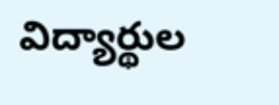విద్యార్థుల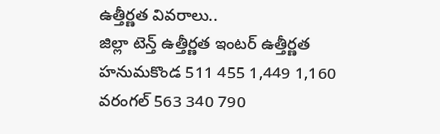ఉత్తీర్ణత వివరాలు..
జిల్లా టెన్త్ ఉత్తీర్ణత ఇంటర్ ఉత్తీర్ణత
హనుమకొండ 511 455 1,449 1,160
వరంగల్ 563 340 790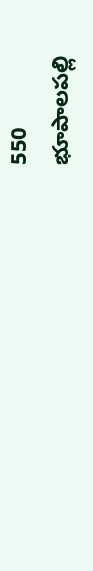550
భూపాలపల్లి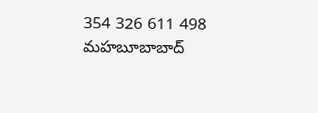354 326 611 498
మహబూబాబాద్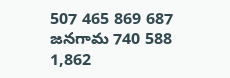507 465 869 687
జనగామ 740 588 1,862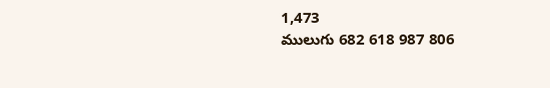1,473
ములుగు 682 618 987 806